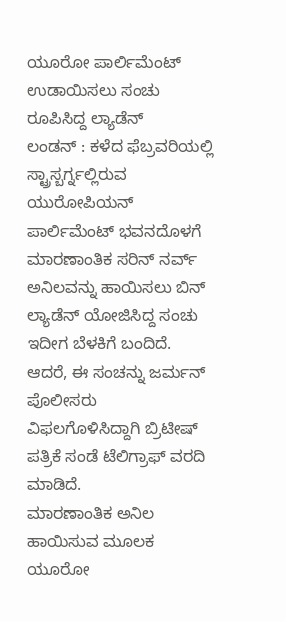ಯೂರೋ ಪಾರ್ಲಿಮೆಂಟ್ ಉಡಾಯಿಸಲು ಸಂಚು ರೂಪಿಸಿದ್ದ ಲ್ಯಾಡೆನ್
ಲಂಡನ್ : ಕಳೆದ ಫೆಬ್ರವರಿಯಲ್ಲಿ ಸ್ಟ್ರಾಸ್ಬರ್ಗ್ನಲ್ಲಿರುವ ಯುರೋಪಿಯನ್ ಪಾರ್ಲಿಮೆಂಟ್ ಭವನದೊಳಗೆ ಮಾರಣಾಂತಿಕ ಸರಿನ್ ನರ್ವ್ ಅನಿಲವನ್ನು ಹಾಯಿಸಲು ಬಿನ್ ಲ್ಯಾಡೆನ್ ಯೋಜಿಸಿದ್ದ ಸಂಚು ಇದೀಗ ಬೆಳಕಿಗೆ ಬಂದಿದೆ. ಆದರೆ, ಈ ಸಂಚನ್ನು ಜರ್ಮನ್ ಪೊಲೀಸರು ವಿಫಲಗೊಳಿಸಿದ್ದಾಗಿ ಬ್ರಿಟೀಷ್ ಪತ್ರಿಕೆ ಸಂಡೆ ಟೆಲಿಗ್ರಾಫ್ ವರದಿ ಮಾಡಿದೆ.
ಮಾರಣಾಂತಿಕ ಅನಿಲ ಹಾಯಿಸುವ ಮೂಲಕ ಯೂರೋ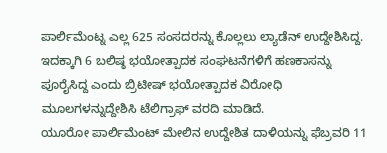ಪಾರ್ಲಿಮೆಂಟ್ನ ಎಲ್ಲ 625 ಸಂಸದರನ್ನು ಕೊಲ್ಲಲು ಲ್ಯಾಡೆನ್ ಉದ್ದೇಶಿಸಿದ್ದ. ಇದಕ್ಕಾಗಿ 6 ಬಲಿಷ್ಠ ಭಯೋತ್ಪಾದಕ ಸಂಘಟನೆಗಳಿಗೆ ಹಣಕಾಸನ್ನು ಪೂರೈಸಿದ್ದ ಎಂದು ಬ್ರಿಟೀಷ್ ಭಯೋತ್ಪಾದಕ ವಿರೋಧಿ ಮೂಲಗಳನ್ನುದ್ದೇಶಿಸಿ ಟೆಲಿಗ್ರಾಫ್ ವರದಿ ಮಾಡಿದೆ.
ಯೂರೋ ಪಾರ್ಲಿಮೆಂಟ್ ಮೇಲಿನ ಉದ್ದೇಶಿತ ದಾಳಿಯನ್ನು ಫೆಬ್ರವರಿ 11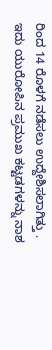ರಿಂದ 14 ರೊಳಗೆ ನಡೆಸಲು ಉದ್ದೇಶಿಸಲಾಗಿತ್ತು . ಇದು ಯುರೋಪಿನ ಪ್ರಮುಖ ಕಟ್ಟಡಗಳನ್ನು ನಾಶ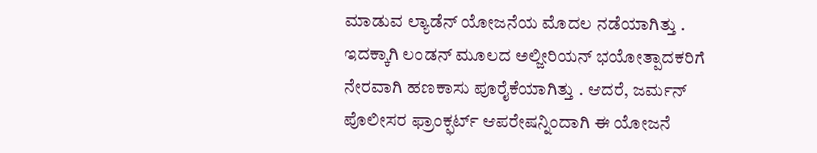ಮಾಡುವ ಲ್ಯಾಡೆನ್ ಯೋಜನೆಯ ಮೊದಲ ನಡೆಯಾಗಿತ್ತು . ಇದಕ್ಕಾಗಿ ಲಂಡನ್ ಮೂಲದ ಅಲ್ಜೀರಿಯನ್ ಭಯೋತ್ಪಾದಕರಿಗೆ ನೇರವಾಗಿ ಹಣಕಾಸು ಪೂರೈಕೆಯಾಗಿತ್ತು . ಆದರೆ, ಜರ್ಮನ್ ಪೊಲೀಸರ ಫ್ರಾಂಕ್ಫರ್ಟ್ ಆಪರೇಷನ್ನಿಂದಾಗಿ ಈ ಯೋಜನೆ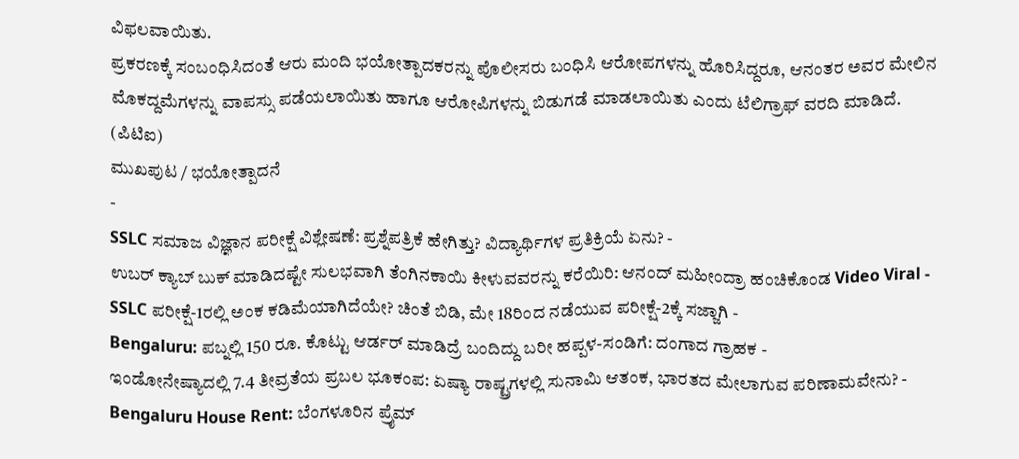ವಿಫಲವಾಯಿತು.
ಪ್ರಕರಣಕ್ಕೆ ಸಂಬಂಧಿಸಿದಂತೆ ಆರು ಮಂದಿ ಭಯೋತ್ಪಾದಕರನ್ನು ಪೊಲೀಸರು ಬಂಧಿಸಿ ಆರೋಪಗಳನ್ನು ಹೊರಿಸಿದ್ದರೂ, ಆನಂತರ ಅವರ ಮೇಲಿನ ಮೊಕದ್ದಮೆಗಳನ್ನು ವಾಪಸ್ಸು ಪಡೆಯಲಾಯಿತು ಹಾಗೂ ಆರೋಪಿಗಳನ್ನು ಬಿಡುಗಡೆ ಮಾಡಲಾಯಿತು ಎಂದು ಟೆಲಿಗ್ರಾಫ್ ವರದಿ ಮಾಡಿದೆ.
(ಪಿಟಿಐ)
ಮುಖಪುಟ / ಭಯೋತ್ಪಾದನೆ
-
SSLC ಸಮಾಜ ವಿಜ್ಞಾನ ಪರೀಕ್ಷೆ ವಿಶ್ಲೇಷಣೆ: ಪ್ರಶ್ನೆಪತ್ರಿಕೆ ಹೇಗಿತ್ತು? ವಿದ್ಯಾರ್ಥಿಗಳ ಪ್ರತಿಕ್ರಿಯೆ ಏನು? -
ಉಬರ್ ಕ್ಯಾಬ್ ಬುಕ್ ಮಾಡಿದಷ್ಟೇ ಸುಲಭವಾಗಿ ತೆಂಗಿನಕಾಯಿ ಕೀಳುವವರನ್ನು ಕರೆಯಿರಿ: ಆನಂದ್ ಮಹೀಂದ್ರಾ ಹಂಚಿಕೊಂಡ Video Viral -
SSLC ಪರೀಕ್ಷೆ-1ರಲ್ಲಿ ಅಂಕ ಕಡಿಮೆಯಾಗಿದೆಯೇ? ಚಿಂತೆ ಬಿಡಿ, ಮೇ 18ರಿಂದ ನಡೆಯುವ ಪರೀಕ್ಷೆ-2ಕ್ಕೆ ಸಜ್ಜಾಗಿ -
Bengaluru: ಪಬ್ನಲ್ಲಿ 150 ರೂ. ಕೊಟ್ಟು ಆರ್ಡರ್ ಮಾಡಿದ್ರೆ ಬಂದಿದ್ದು ಬರೀ ಹಪ್ಪಳ-ಸಂಡಿಗೆ: ದಂಗಾದ ಗ್ರಾಹಕ -
ಇಂಡೋನೇಷ್ಯಾದಲ್ಲಿ 7.4 ತೀವ್ರತೆಯ ಪ್ರಬಲ ಭೂಕಂಪ: ಏಷ್ಯಾ ರಾಷ್ಟ್ರಗಳಲ್ಲಿ ಸುನಾಮಿ ಆತಂಕ, ಭಾರತದ ಮೇಲಾಗುವ ಪರಿಣಾಮವೇನು? -
Bengaluru House Rent: ಬೆಂಗಳೂರಿನ ಪ್ರೈಮ್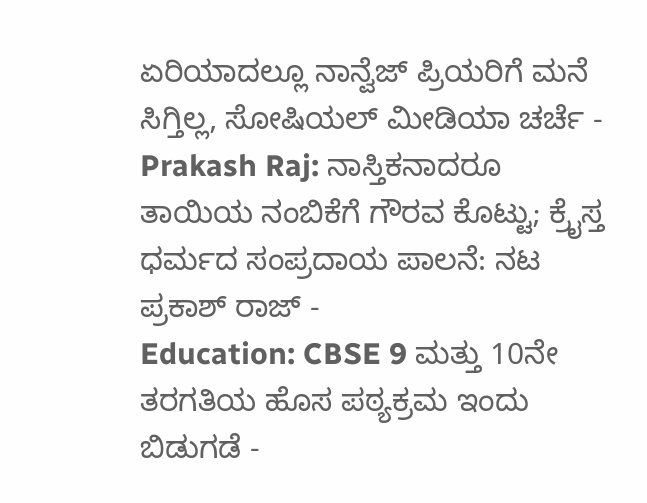ಏರಿಯಾದಲ್ಲೂ ನಾನ್ವೆಜ್ ಪ್ರಿಯರಿಗೆ ಮನೆ ಸಿಗ್ತಿಲ್ಲ, ಸೋಷಿಯಲ್ ಮೀಡಿಯಾ ಚರ್ಚೆ -
Prakash Raj: ನಾಸ್ತಿಕನಾದರೂ ತಾಯಿಯ ನಂಬಿಕೆಗೆ ಗೌರವ ಕೊಟ್ಟು; ಕ್ರೈಸ್ತ ಧರ್ಮದ ಸಂಪ್ರದಾಯ ಪಾಲನೆ: ನಟ ಪ್ರಕಾಶ್ ರಾಜ್ -
Education: CBSE 9 ಮತ್ತು 10ನೇ ತರಗತಿಯ ಹೊಸ ಪಠ್ಯಕ್ರಮ ಇಂದು ಬಿಡುಗಡೆ -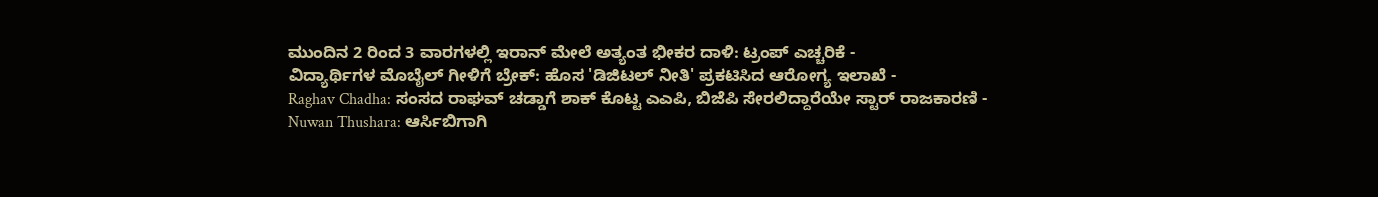ಮುಂದಿನ 2 ರಿಂದ 3 ವಾರಗಳಲ್ಲಿ ಇರಾನ್ ಮೇಲೆ ಅತ್ಯಂತ ಭೀಕರ ದಾಳಿ: ಟ್ರಂಪ್ ಎಚ್ಚರಿಕೆ -
ವಿದ್ಯಾರ್ಥಿಗಳ ಮೊಬೈಲ್ ಗೀಳಿಗೆ ಬ್ರೇಕ್: ಹೊಸ 'ಡಿಜಿಟಲ್ ನೀತಿ' ಪ್ರಕಟಿಸಿದ ಆರೋಗ್ಯ ಇಲಾಖೆ -
Raghav Chadha: ಸಂಸದ ರಾಘವ್ ಚಡ್ಡಾಗೆ ಶಾಕ್ ಕೊಟ್ಟ ಎಎಪಿ, ಬಿಜೆಪಿ ಸೇರಲಿದ್ದಾರೆಯೇ ಸ್ಟಾರ್ ರಾಜಕಾರಣಿ -
Nuwan Thushara: ಆರ್ಸಿಬಿಗಾಗಿ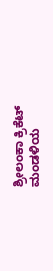ಶ್ರೀಲಂಕಾ ಕ್ರಿಕೆಟ್ ಮಂಡಳಿಯ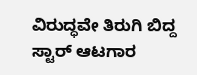ವಿರುದ್ಧವೇ ತಿರುಗಿ ಬಿದ್ದ ಸ್ಟಾರ್ ಆಟಗಾರ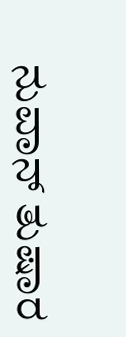ನುವಾನ್ ತುಷಾರ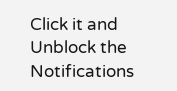Click it and Unblock the Notifications